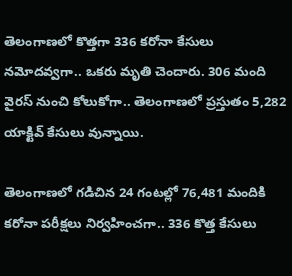తెలంగాణలో కొత్తగా 336 కరోనా కేసులు నమోదవ్వగా.. ఒకరు మృతి చెందారు. 306 మంది వైరస్ నుంచి కోలుకోగా.. తెలంగాణలో ప్రస్తుతం 5,282 యాక్టివ్‌ కేసులు వున్నాయి.

తెలంగాణలో గడిచిన 24 గంటల్లో 76,481 మందికి కరోనా పరీక్షలు నిర్వహించగా.. 336 కొత్త కేసులు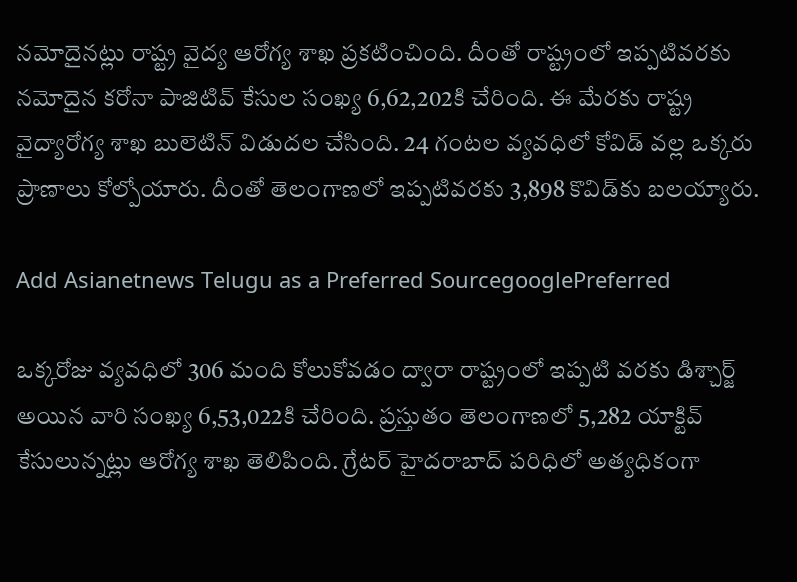నమోదైనట్లు రాష్ట్ర వైద్య ఆరోగ్య శాఖ ప్రకటించింది. దీంతో రాష్ట్రంలో ఇప్పటివరకు నమోదైన కరోనా పాజిటివ్‌ కేసుల సంఖ్య 6,62,202కి చేరింది. ఈ మేరకు రాష్ట్ర వైద్యారోగ్య శాఖ బులెటిన్‌ విడుదల చేసింది. 24 గంటల వ్యవధిలో కోవిడ్ వల్ల ఒక్కరు ప్రాణాలు కోల్పోయారు. దీంతో తెలంగాణలో ఇప్పటివరకు 3,898 కొవిడ్‌కు బలయ్యారు.

Add Asianetnews Telugu as a Preferred SourcegooglePreferred

ఒక్కరోజు వ్యవధిలో 306 మంది కోలుకోవడం ద్వారా రాష్ట్రంలో ఇప్పటి వరకు డిశ్చార్జ్ అయిన వారి సంఖ్య 6,53,022కి చేరింది. ప్రస్తుతం తెలంగాణలో 5,282 యాక్టివ్‌ కేసులున్నట్లు ఆరోగ్య శాఖ తెలిపింది. గ్రేటర్ హైదరాబాద్ పరిధిలో అత్యధికంగా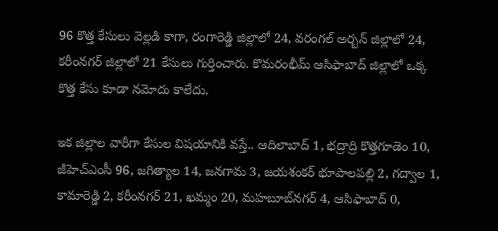96 కొత్త కేసులు వెల్లడి కాగా, రంగారెడ్డి జిల్లాలో 24, వరంగల్ అర్బన్ జిల్లాలో 24, కరీంనగర్ జిల్లాలో 21 కేసులు గుర్తించారు. కొమరంభీమ్ ఆసిఫాబాద్ జిల్లాలో ఒక్క కొత్త కేసు కూడా నమోదు కాలేదు.

ఇక జిల్లాల వారీగా కేసుల విషయానికి వస్తే.. ఆదిలాబాద్ 1, భద్రాద్రి కొత్తగూడెం 10, జీహెచ్ఎంసీ 96, జగిత్యాల 14, జనగామ 3, జయశంకర్ భూపాలపల్లి 2, గద్వాల 1, కామారెడ్డి 2, కరీంనగర్ 21, ఖమ్మం 20, మహబూబ్‌నగర్ 4, ఆసిఫాబాద్ 0,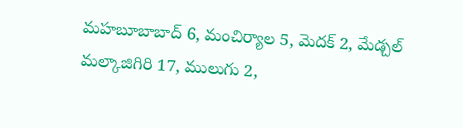మహబూబాబాద్ 6, మంచిర్యాల 5, మెదక్ 2, మేడ్చల్ మల్కాజిగిరి 17, ములుగు 2,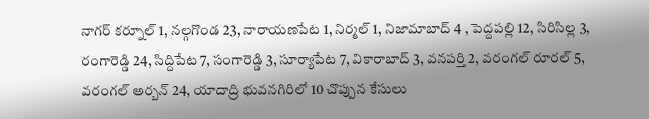నాగర్ కర్నూల్ 1, నల్గగొండ 23, నారాయణపేట 1, నిర్మల్ 1, నిజామాబాద్ 4 , పెద్దపల్లి 12, సిరిసిల్ల 3, రంగారెడ్డి 24, సిద్దిపేట 7, సంగారెడ్డి 3, సూర్యాపేట 7, వికారాబాద్ 3, వనపర్తి 2, వరంగల్ రూరల్ 5, వరంగల్ అర్బన్ 24, యాదాద్రి భువనగిరిలో 10 చొప్పున కేసులు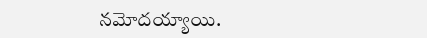నమోదయ్యాయి.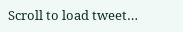Scroll to load tweet…